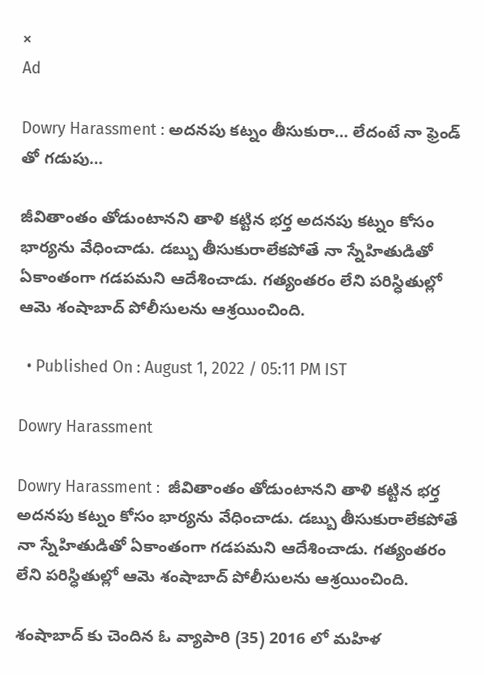×
Ad

Dowry Harassment : అదనపు కట్నం తీసుకురా… లేదంటే నా ఫ్రెండ్ తో గడుపు…

జీవితాంతం తోడుంటానని తాళి కట్టిన భర్త అదనపు కట్నం కోసం భార్యను వేధించాడు. డబ్బు తీసుకురాలేకపోతే నా స్నేహితుడితో ఏకాంతంగా గడపమని ఆదేశించాడు. గత్యంతరం లేని పరిస్ధితుల్లో ఆమె శంషాబాద్ పోలీసులను ఆశ్రయించింది.

  • Published On : August 1, 2022 / 05:11 PM IST

Dowry Harassment

Dowry Harassment :  జీవితాంతం తోడుంటానని తాళి కట్టిన భర్త అదనపు కట్నం కోసం భార్యను వేధించాడు. డబ్బు తీసుకురాలేకపోతే నా స్నేహితుడితో ఏకాంతంగా గడపమని ఆదేశించాడు. గత్యంతరం లేని పరిస్ధితుల్లో ఆమె శంషాబాద్ పోలీసులను ఆశ్రయించింది.

శంషాబాద్ కు చెందిన ఓ వ్యాపారి (35) 2016 లో మహిళ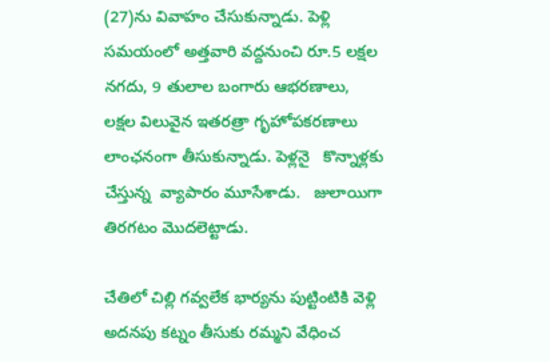(27)ను వివాహం చేసుకున్నాడు. పెళ్లి సమయంలో అత్తవారి వద్దనుంచి రూ.5 లక్షల నగదు, 9 తులాల బంగారు ఆభరణాలు, లక్షల విలువైన ఇతరత్రా గృహోపకరణాలు లాంఛనంగా తీసుకున్నాడు. పెళ్లనై   కొన్నాళ్లకు  చేస్తున్న  వ్యాపారం మూసేశాడు.   జులాయిగా తిరగటం మొదలెట్టాడు.

చేతిలో చిల్లి గవ్వలేక భార్యను పుట్టింటికి వెళ్లి అదనపు కట్నం తీసుకు రమ్మని వేధించ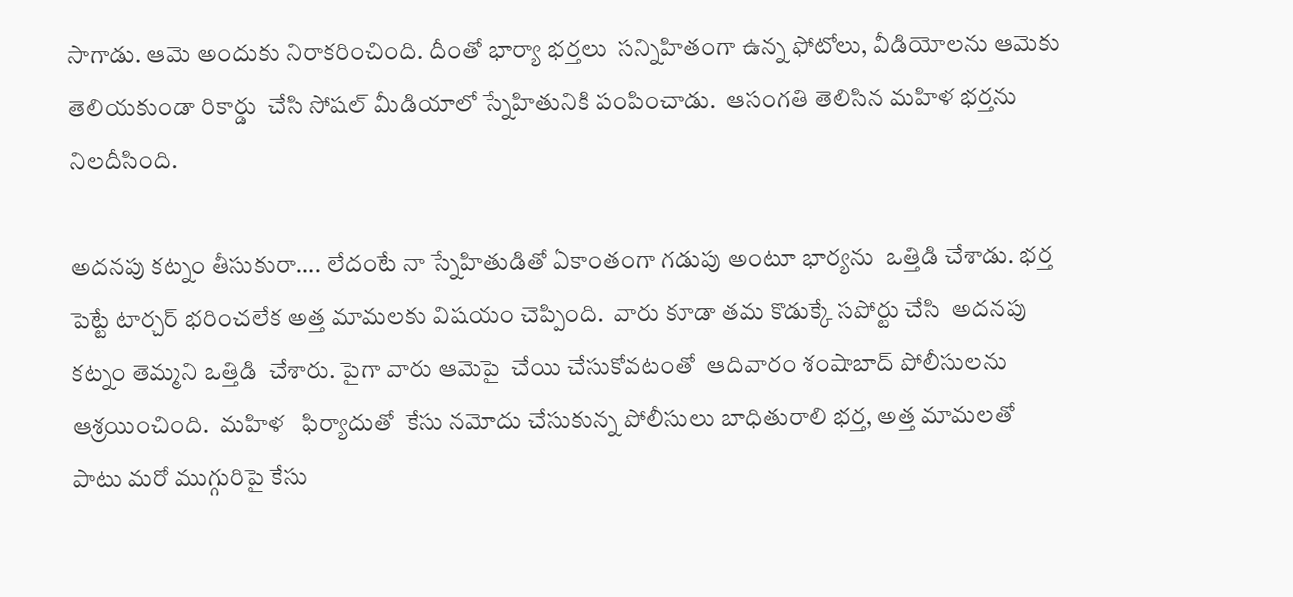సాగాడు. ఆమె అందుకు నిరాకరించింది. దీంతో భార్యా భర్తలు  సన్నిహితంగా ఉన్న ఫోటోలు, వీడియోలను ఆమెకు తెలియకుండా రికార్డు  చేసి సోషల్ మీడియాలో స్నేహితునికి పంపించాడు.  ఆసంగతి తెలిసిన మహిళ భర్తను నిలదీసింది.

అదనపు కట్నం తీసుకురా…. లేదంటే నా స్నేహితుడితో ఏకాంతంగా గడుపు అంటూ భార్యను  ఒత్తిడి చేశాడు. భర్త పెట్టే టార్చర్ భరించలేక అత్త మామలకు విషయం చెప్పింది.  వారు కూడా తమ కొడుక్కే సపోర్టు చేసి  అదనపు కట్నం తెమ్మని ఒత్తిడి  చేశారు. పైగా వారు ఆమెపై  చేయి చేసుకోవటంతో  ఆదివారం శంషాబాద్ పోలీసులను ఆశ్రయించింది.  మహిళ   ఫిర్యాదుతో  కేసు నమోదు చేసుకున్న పోలీసులు బాధితురాలి భర్త, అత్త మామలతో పాటు మరో ముగ్గురిపై కేసు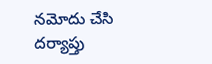నమోదు చేసి దర్యాప్తు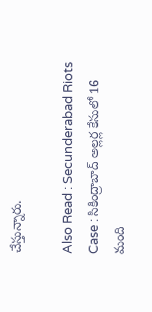చేస్తున్నారు.

Also Read : Secunderabad Riots Case : సికింద్రాబాద్ అల్లర్ల కేసులో 16 మంది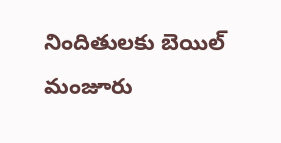నిందితులకు బెయిల్ మంజూరు